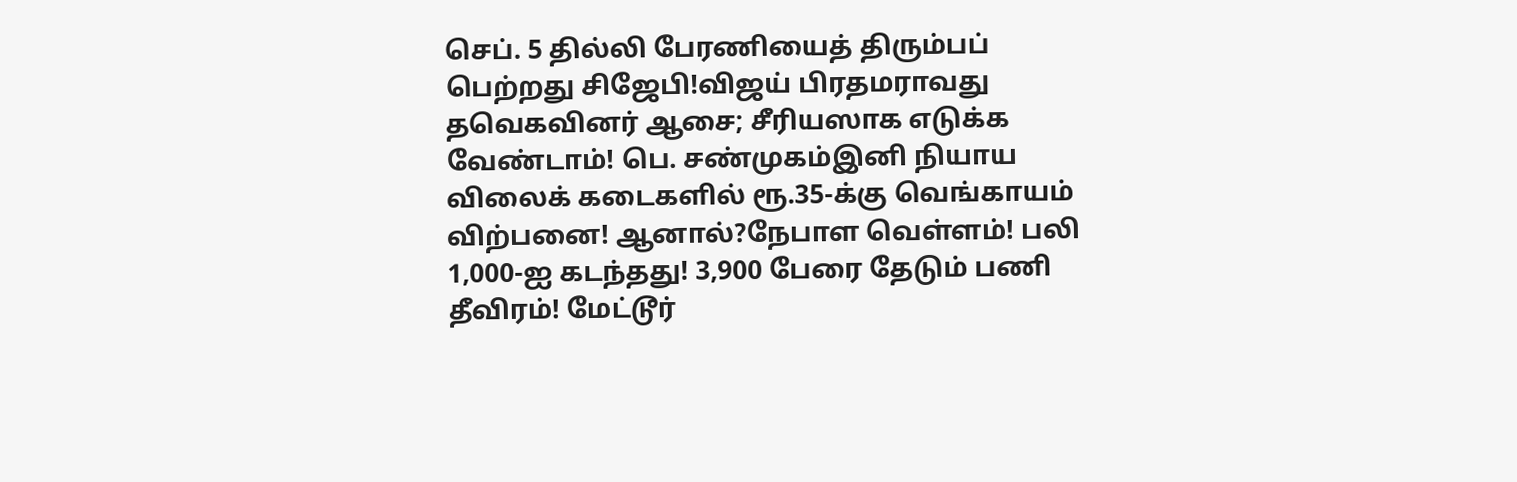செப். 5 தில்லி பேரணியைத் திரும்பப் பெற்றது சிஜேபி!விஜய் பிரதமராவது தவெகவினர் ஆசை; சீரியஸாக எடுக்க வேண்டாம்! பெ. சண்முகம்இனி நியாய விலைக் கடைகளில் ரூ.35-க்கு வெங்காயம் விற்பனை! ஆனால்?நேபாள வெள்ளம்! பலி 1,000-ஐ கடந்தது! 3,900 பேரை தேடும் பணி தீவிரம்! மேட்டூர்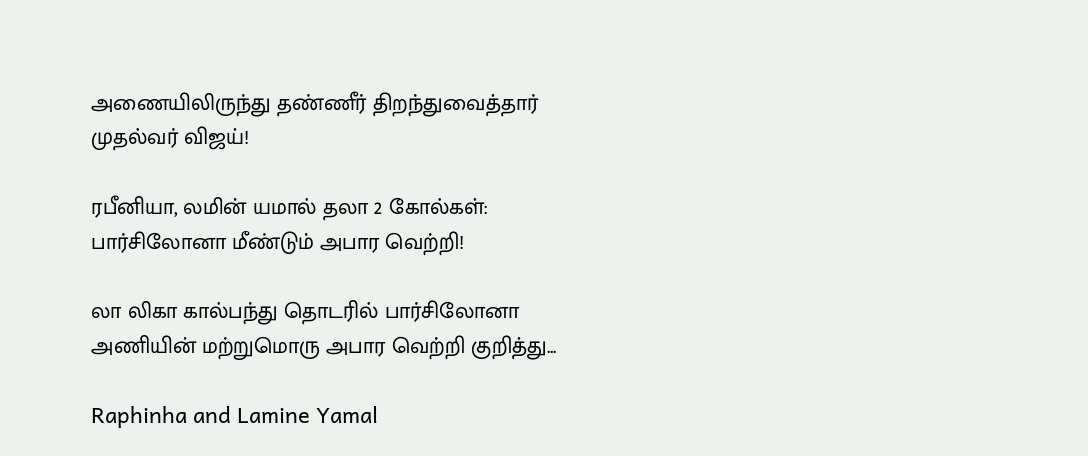அணையிலிருந்து தண்ணீர் திறந்துவைத்தார் முதல்வர் விஜய்!

ரபீனியா, லமின் யமால் தலா 2 கோல்கள்: பார்சிலோனா மீண்டும் அபார வெற்றி!

லா லிகா கால்பந்து தொடரில் பார்சிலோனா அணியின் மற்றுமொரு அபார வெற்றி குறித்து...

Raphinha and Lamine Yamal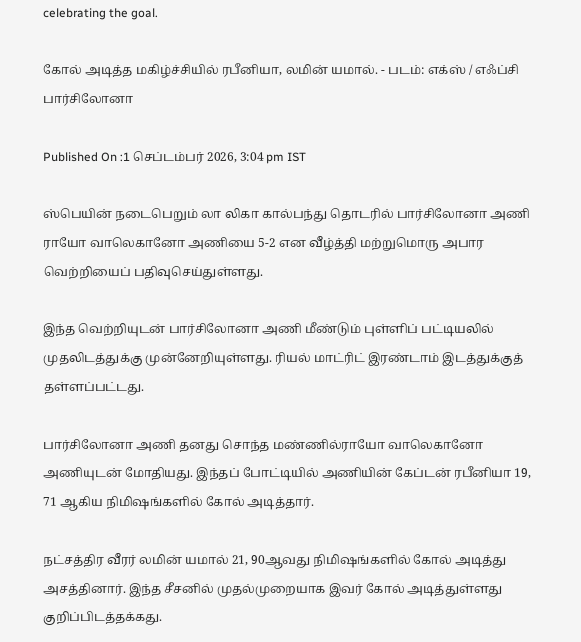celebrating the goal.

கோல் அடித்த மகிழ்ச்சியில் ரபீனியா, லமின் யமால். - படம்: எக்ஸ் / எஃப்சி பார்சிலோனா

Published On :1 செப்டம்பர் 2026, 3:04 pm IST

ஸ்பெயின் நடைபெறும் லா லிகா கால்பந்து தொடரில் பார்சிலோனா அணி ராயோ வாலெகானோ அணியை 5-2 என வீழ்த்தி மற்றுமொரு அபார வெற்றியைப் பதிவுசெய்துள்ளது.

இந்த வெற்றியுடன் பார்சிலோனா அணி மீண்டும் புள்ளிப் பட்டியலில் முதலிடத்துக்கு முன்னேறியுள்ளது. ரியல் மாட்ரிட் இரண்டாம் இடத்துக்குத் தள்ளப்பட்டது.

பார்சிலோனா அணி தனது சொந்த மண்ணில்ராயோ வாலெகானோ அணியுடன் மோதியது. இந்தப் போட்டியில் அணியின் கேப்டன் ரபீனியா 19, 71 ஆகிய நிமிஷங்களில் கோல் அடித்தார்.

நட்சத்திர வீரர் லமின் யமால் 21, 90ஆவது நிமிஷங்களில் கோல் அடித்து அசத்தினார். இந்த சீசனில் முதல்முறையாக இவர் கோல் அடித்துள்ளது குறிப்பிடத்தக்கது.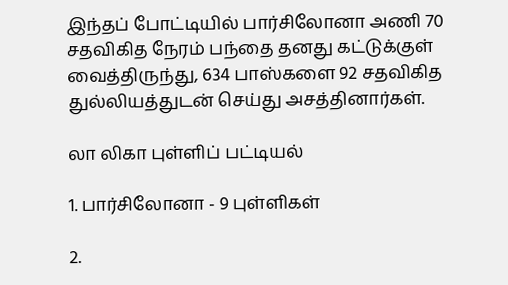இந்தப் போட்டியில் பார்சிலோனா அணி 70 சதவிகித நேரம் பந்தை தனது கட்டுக்குள் வைத்திருந்து, 634 பாஸ்களை 92 சதவிகித துல்லியத்துடன் செய்து அசத்தினார்கள்.

லா லிகா புள்ளிப் பட்டியல்

1. பார்சிலோனா - 9 புள்ளிகள்

2.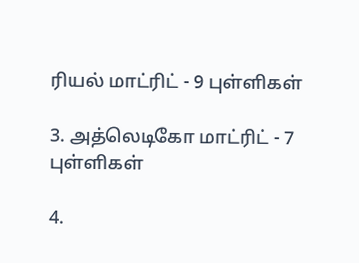ரியல் மாட்ரிட் - 9 புள்ளிகள்

3. அத்லெடிகோ மாட்ரிட் - 7 புள்ளிகள்

4.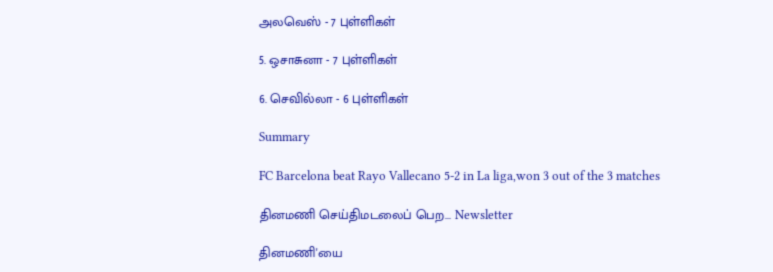அலவெஸ் - 7 புள்ளிகள்

5. ஒசாசுனா - 7 புள்ளிகள்

6. செவில்லா - 6 புள்ளிகள்

Summary

FC Barcelona beat Rayo Vallecano 5-2 in La liga,won 3 out of the 3 matches

தினமணி செய்திமடலைப் பெற... Newsletter

தினமணி'யை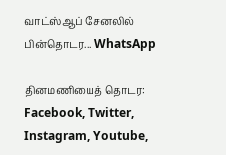வாட்ஸ்ஆப் சேனலில் பின்தொடர... WhatsApp

தினமணியைத் தொடர: Facebook, Twitter, Instagram, Youtube,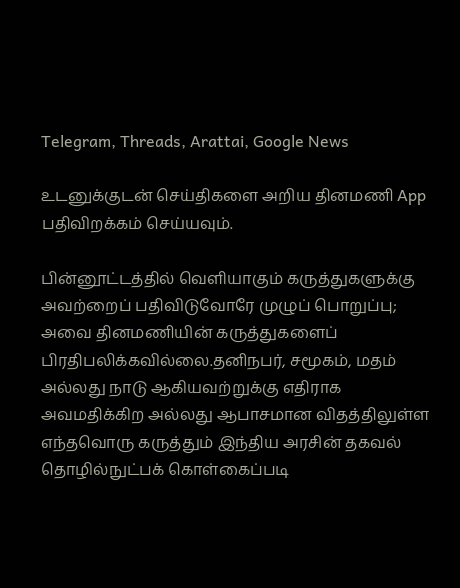Telegram, Threads, Arattai, Google News

உடனுக்குடன் செய்திகளை அறிய தினமணி App பதிவிறக்கம் செய்யவும்.

பின்னூட்டத்தில் வெளியாகும் கருத்துகளுக்கு அவற்றைப் பதிவிடுவோரே முழுப் பொறுப்பு; அவை தினமணியின் கருத்துகளைப் பிரதிபலிக்கவில்லை.தனிநபர், சமூகம், மதம் அல்லது நாடு ஆகியவற்றுக்கு எதிராக அவமதிக்கிற அல்லது ஆபாசமான விதத்திலுள்ள எந்தவொரு கருத்தும் இந்திய அரசின் தகவல் தொழில்நுட்பக் கொள்கைப்படி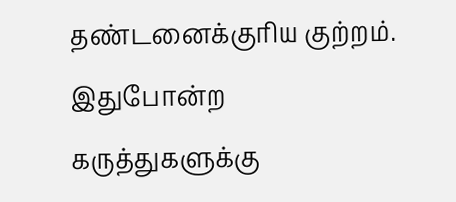தண்டனைக்குரிய குற்றம். இதுபோன்ற கருத்துகளுக்கு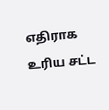எதிராக உரிய சட்ட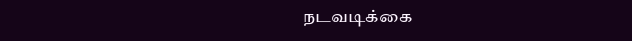நடவடிக்கை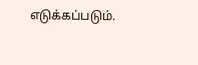எடுக்கப்படும்.